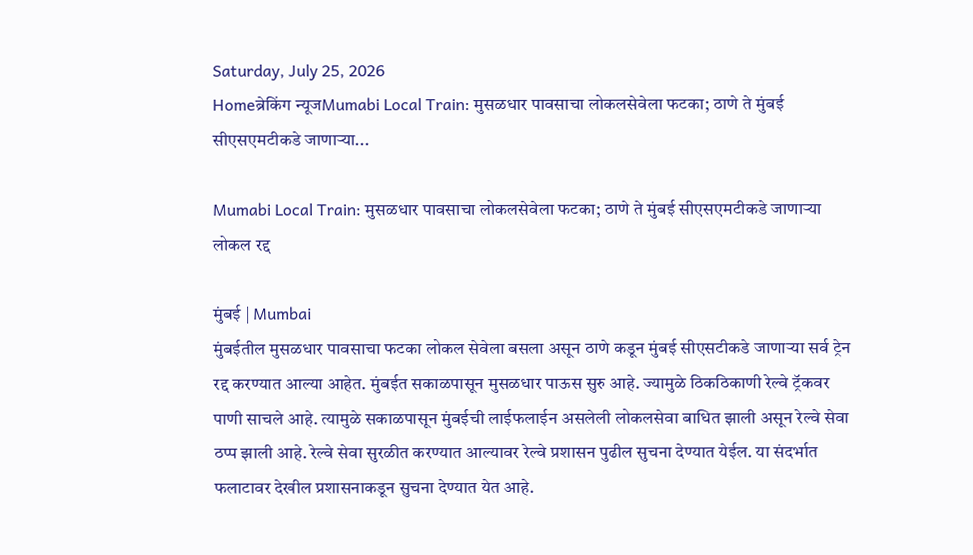Saturday, July 25, 2026
Homeब्रेकिंग न्यूजMumabi Local Train: मुसळधार पावसाचा लोकलसेवेला फटका; ठाणे ते मुंबई सीएसएमटीकडे जाणाऱ्या...

Mumabi Local Train: मुसळधार पावसाचा लोकलसेवेला फटका; ठाणे ते मुंबई सीएसएमटीकडे जाणाऱ्या लोकल रद्द

मुंबई | Mumbai
मुंबईतील मुसळधार पावसाचा फटका लोकल सेवेला बसला असून ठाणे कडून मुंबई सीएसटीकडे जाणाऱ्या सर्व ट्रेन रद्द करण्यात आल्या आहेत. मुंबईत सकाळपासून मुसळधार पाऊस सुरु आहे. ज्यामुळे ठिकठिकाणी रेल्वे ट्रॅकवर पाणी साचले आहे. त्यामुळे सकाळपासून मुंबईची लाईफलाईन असलेली लोकलसेवा बाधित झाली असून रेल्वे सेवा ठप्प झाली आहे. रेल्वे सेवा सुरळीत करण्यात आल्यावर रेल्वे प्रशासन पुढील सुचना देण्यात येईल. या संदर्भात फलाटावर देखील प्रशासनाकडून सुचना देण्यात येत आहे.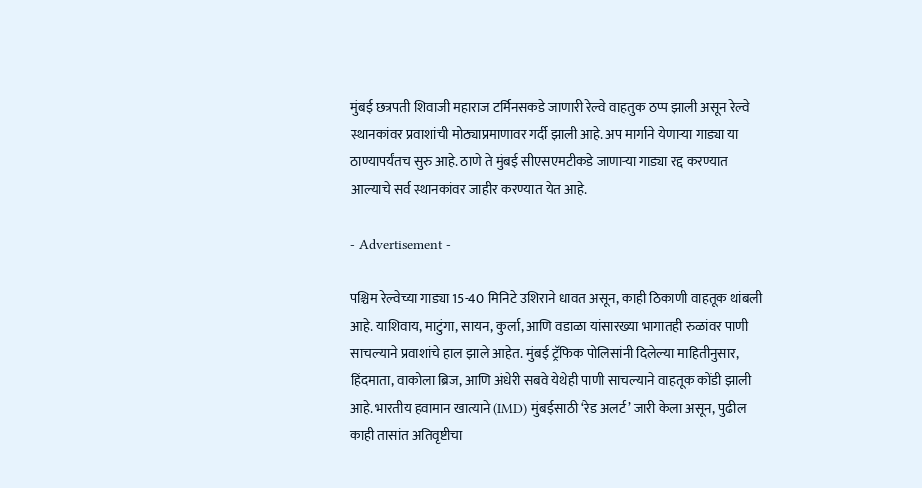मुंबई छत्रपती शिवाजी महाराज टर्मिनसकडे जाणारी रेल्वे वाहतुक ठप्प झाली असून रेल्वे स्थानकांवर प्रवाशांची मोठ्याप्रमाणावर गर्दी झाली आहे. अप मार्गाने येणाऱ्या गाड्या या ठाण्यापर्यंतच सुरु आहे. ठाणे ते मुंबई सीएसएमटीकडे जाणाऱ्या गाड्या रद्द करण्यात आल्याचे सर्व स्थानकांवर जाहीर करण्यात येत आहे.

- Advertisement -

पश्चिम रेल्वेच्या गाड्या 15-40 मिनिटे उशिराने धावत असून, काही ठिकाणी वाहतूक थांबली आहे. याशिवाय, माटुंगा, सायन, कुर्ला, आणि वडाळा यांसारख्या भागातही रुळांवर पाणी साचल्याने प्रवाशांचे हाल झाले आहेत. मुंबई ट्रॅफिक पोलिसांनी दिलेल्या माहितीनुसार, हिंदमाता, वाकोला ब्रिज, आणि अंधेरी सबवे येथेही पाणी साचल्याने वाहतूक कोंडी झाली आहे. भारतीय हवामान खात्याने (IMD) मुंबईसाठी ‘रेड अलर्ट’ जारी केला असून, पुढील काही तासांत अतिवृष्टीचा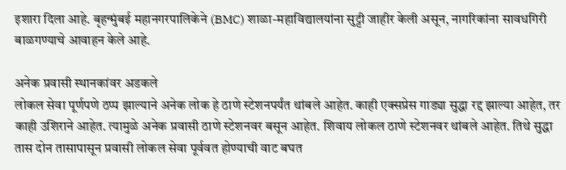इशारा दिला आहे. बृहन्मुंबई महानगरपालिकेने (BMC) शाळा-महाविद्यालयांना सुट्टी जाहीर केली असून, नागरिकांना सावधगिरी बाळगण्याचे आवाहन केले आहे.

अनेक प्रवासी स्थानकांवर अडकले
लोकल सेवा पूर्णपणे ठप्प झाल्याने अनेक लोक हे ठाणे स्टेशनपर्यंत थांबले आहेत. काही एक्सप्रेस गाड्या सुद्धा रद्द झाल्या आहेत, तर काही उशिराने आहेत. त्यामुळे अनेक प्रवासी ठाणे स्टेशनवर बसून आहेत. शिवाय लोकल ठाणे स्टेशनवर थांबले आहेत. तिथे सुद्धा तास दोन तासापासून प्रवासी लोकल सेवा पूर्ववत होण्याची वाट बघत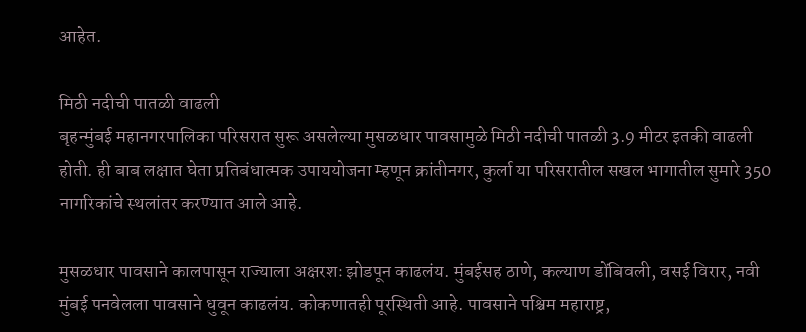आहेत.

मिठी नदीची पातळी वाढली
बृहन्मुंबई महानगरपालिका परिसरात सुरू असलेल्या मुसळधार पावसामुळे मिठी नदीची पातळी 3.9 मीटर इतकी वाढली होती. ही बाब लक्षात घेता प्रतिबंधात्मक उपाययोजना म्हणून क्रांतीनगर, कुर्ला या परिसरातील सखल भागातील सुमारे 350 नागरिकांचे स्थलांतर करण्यात आले आहे.

मुसळधार पावसाने कालपासून राज्याला अक्षरशः झोडपून काढलंय. मुंबईसह ठाणे, कल्याण डोंबिवली, वसई विरार, नवी मुंबई पनवेलला पावसाने धुवून काढलंय. कोकणातही पूरस्थिती आहे. पावसाने पश्चिम महाराष्ट्र,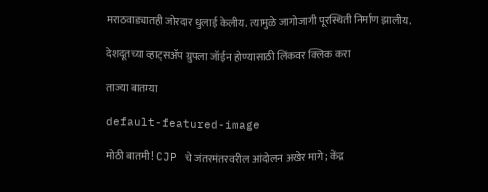मराठवाड्यातही जोरदार धुलाई केलीय. त्यामुळे जागोजागी पूरस्थिती निर्माण झालीय.

देशदूतच्या व्हाट्सॲप ग्रुपला जॉईन होण्यासाठी लिंकवर क्लिक करा

ताज्या बातम्या

default-featured-image

मोठी बातमी! CJP चे जंतरमंतरवरील आंदोलन अखेर मागे; केंद्र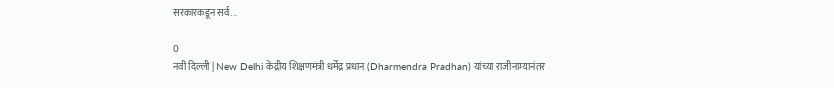सरकारकडून सर्व...

0
नवी दिल्ली | New Delhi केंद्रीय शिक्षणमंत्री धर्मेंद्र प्रधान (Dharmendra Pradhan) यांच्या राजीनाम्यानंतर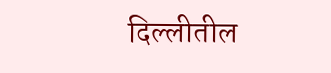दिल्लीतील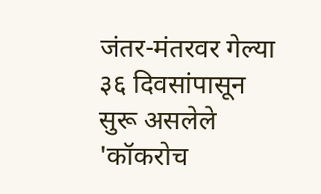जंतर-मंतरवर गेल्या ३६ दिवसांपासून सुरू असलेले 'कॉकरोच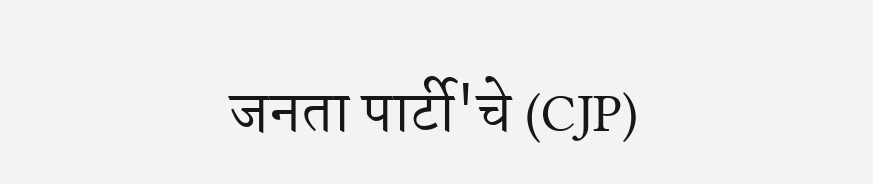जनता पार्टी'चे (CJP)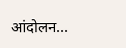आंदोलन...